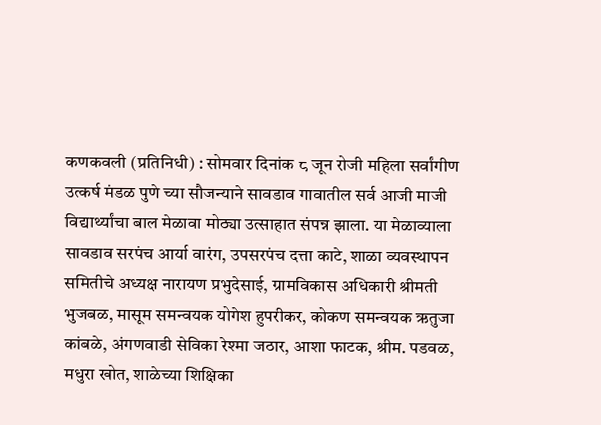कणकवली (प्रतिनिधी) : सोमवार दिनांक ८ जून रोजी महिला सर्वांगीण उत्कर्ष मंडळ पुणे च्या सौजन्याने सावडाव गावातील सर्व आजी माजी विद्यार्थ्यांचा बाल मेळावा मोठ्या उत्साहात संपन्न झाला. या मेळाव्याला सावडाव सरपंच आर्या वारंग, उपसरपंच दत्ता काटे, शाळा व्यवस्थापन समितीचे अध्यक्ष नारायण प्रभुदेसाई, ग्रामविकास अधिकारी श्रीमती भुजबळ, मासूम समन्वयक योगेश हुपरीकर, कोकण समन्वयक ऋतुजा कांबळे, अंगणवाडी सेविका रेश्मा जठार, आशा फाटक, श्रीम. पडवळ, मधुरा खोत, शाळेच्या शिक्षिका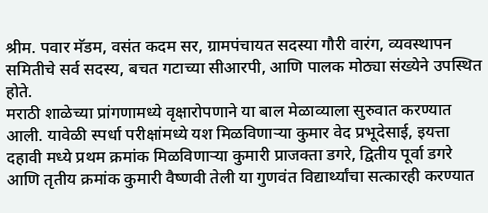श्रीम. पवार मॅडम, वसंत कदम सर, ग्रामपंचायत सदस्या गौरी वारंग, व्यवस्थापन समितीचे सर्व सदस्य, बचत गटाच्या सीआरपी, आणि पालक मोठ्या संख्येने उपस्थित होते.
मराठी शाळेच्या प्रांगणामध्ये वृक्षारोपणाने या बाल मेळाव्याला सुरुवात करण्यात आली. यावेळी स्पर्धा परीक्षांमध्ये यश मिळविणाऱ्या कुमार वेद प्रभूदेसाई, इयत्ता दहावी मध्ये प्रथम क्रमांक मिळविणाऱ्या कुमारी प्राजक्ता डगरे, द्वितीय पूर्वा डगरे आणि तृतीय क्रमांक कुमारी वैष्णवी तेली या गुणवंत विद्यार्थ्यांचा सत्कारही करण्यात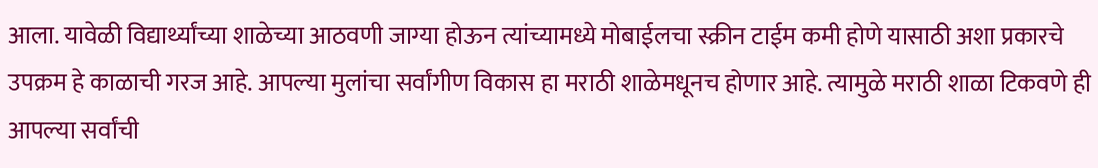आला. यावेळी विद्यार्थ्यांच्या शाळेच्या आठवणी जाग्या होऊन त्यांच्यामध्ये मोबाईलचा स्क्रीन टाईम कमी होणे यासाठी अशा प्रकारचे उपक्रम हे काळाची गरज आहे. आपल्या मुलांचा सर्वांगीण विकास हा मराठी शाळेमधूनच होणार आहे. त्यामुळे मराठी शाळा टिकवणे ही आपल्या सर्वांची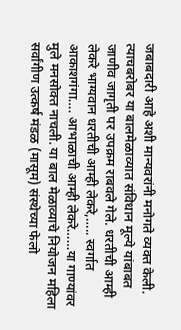जबाबदारी आहे अशी मान्यवरांनी मनोगते व्यक्त केली. त्याचबरोबर या बालमेळाव्यात संविधान मूल्ये यांबाबत जाणीव जागृती पर उपक्रम राबवले गेले. धरतीची आम्ही लेकरे भाग्यवान धरतीची आम्ही लेकरे,….. स्वर्गात आकाशगंगा…. आभाळाची आम्ही लेकरे……या गाण्यांवर मुले मनसोक्त नाचली. या बाल मेळाव्याचे नियोजन महिला सर्वांगीण उत्कर्ष मंडळ (मासूम) संस्थेच्या फेलो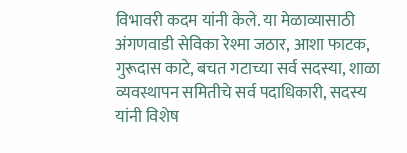विभावरी कदम यांनी केले. या मेळाव्यासाठी अंगणवाडी सेविका रेश्मा जठार, आशा फाटक, गुरूदास काटे, बचत गटाच्या सर्व सदस्या, शाळा व्यवस्थापन समितीचे सर्व पदाधिकारी, सदस्य यांनी विशेष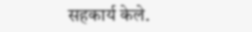सहकार्य केले.